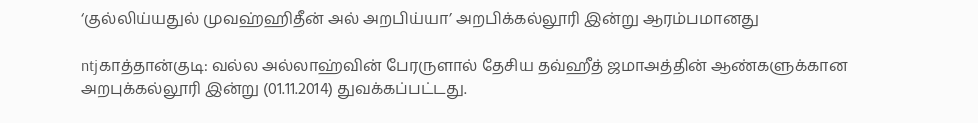‘குல்லிய்யதுல் முவஹ்ஹிதீன் அல் அறபிய்யா’ அறபிக்கல்லூரி இன்று ஆரம்பமானது

ntjகாத்தான்குடி: வல்ல அல்லாஹ்வின் பேரருளால் தேசிய தவ்ஹீத் ஜமாஅத்தின் ஆண்களுக்கான அறபுக்கல்லூரி இன்று (01.11.2014) துவக்கப்பட்டது.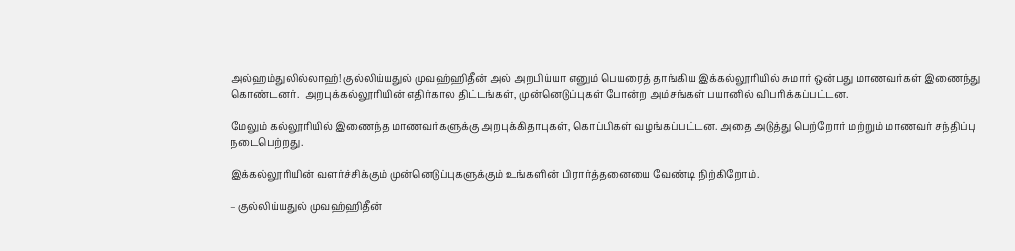அல்ஹம்துலில்லாஹ்! குல்லிய்யதுல் முவஹ்ஹிதீன் அல் அறபிய்யா எனும் பெயரைத் தாங்கிய இக்கல்லூரியில் சுமார் ஒன்பது மாணவர்கள் இணைந்து கொண்டனர்.  அறபுக்கல்லூரியின் எதிர்கால திட்டங்கள், முன்னெடுப்புகள் போன்ற அம்சங்கள் பயானில் விபரிக்கப்பட்டன.

மேலும் கல்லூரியில் இணைந்த மாணவர்களுக்கு அறபுக்கிதாபுகள், கொப்பிகள் வழங்கப்பட்டன. அதை அடுத்து பெற்றோர் மற்றும் மாணவர் சந்திப்பு நடைபெற்றது.

இக்கல்லூரியின் வளர்ச்சிக்கும் முன்னெடுப்புகளுக்கும் உங்களின் பிரார்த்தனையை வேண்டி நிற்கிறோம்.

– குல்லிய்யதுல் முவஹ்ஹிதீன்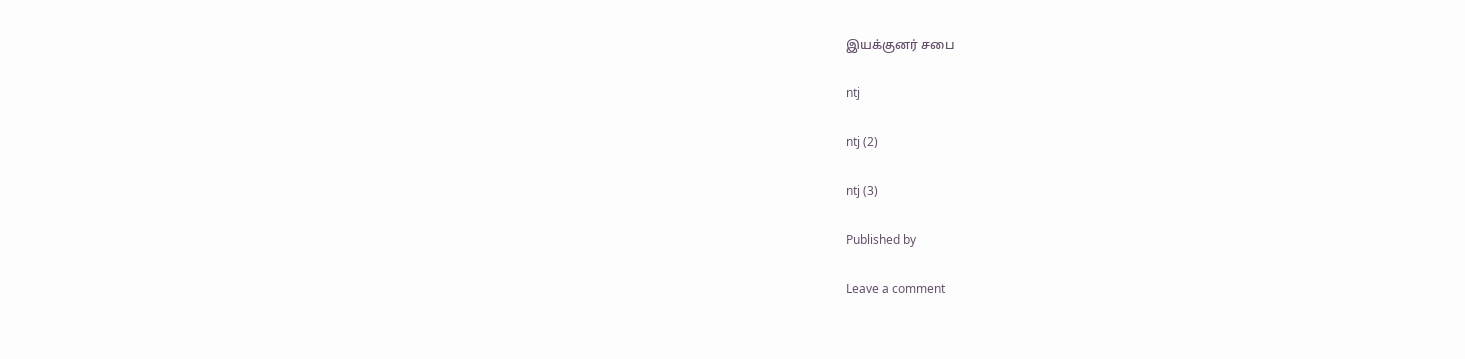இயக்குனர் சபை

ntj

ntj (2)

ntj (3)

Published by

Leave a comment